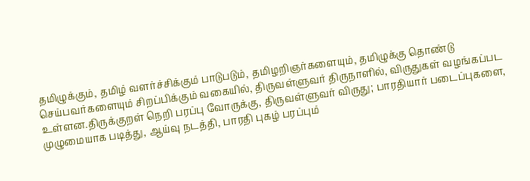தமிழுக்கும், தமிழ் வளர்ச்சிக்கும் பாடுபடும், தமிழறிஞர்களையும், தமிழுக்கு தொண்டு செய்பவர்களையும் சிறப்பிக்கும் வகையில், திருவள்ளுவர் திருநாளில், விருதுகள் வழங்கப்பட உள்ளன.திருக்குறள் நெறி பரப்பு வோருக்கு, திருவள்ளுவர் விருது; பாரதியார் படைப்புகளை, முழுமையாக படித்து, ஆய்வு நடத்தி, பாரதி புகழ் பரப்பும்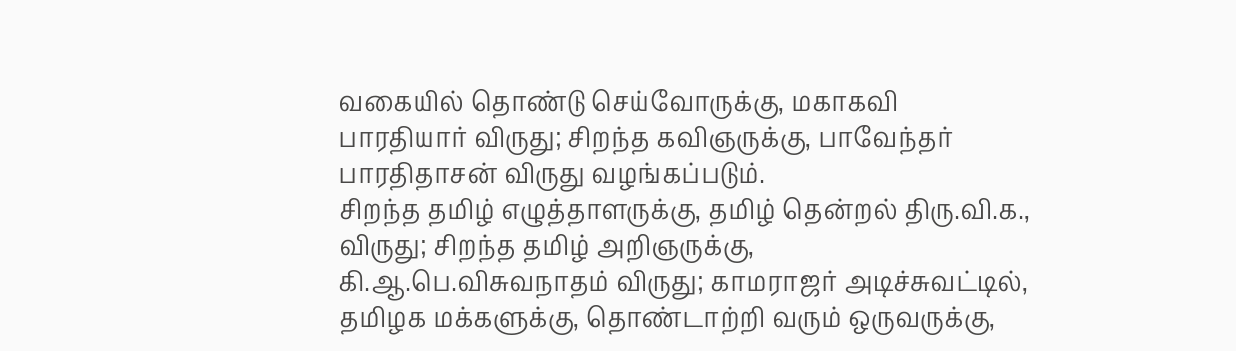வகையில் தொண்டு செய்வோருக்கு, மகாகவி பாரதியார் விருது; சிறந்த கவிஞருக்கு, பாவேந்தர் பாரதிதாசன் விருது வழங்கப்படும்.
சிறந்த தமிழ் எழுத்தாளருக்கு, தமிழ் தென்றல் திரு.வி.க., விருது; சிறந்த தமிழ் அறிஞருக்கு, கி.ஆ.பெ.விசுவநாதம் விருது; காமராஜர் அடிச்சுவட்டில், தமிழக மக்களுக்கு, தொண்டாற்றி வரும் ஒருவருக்கு,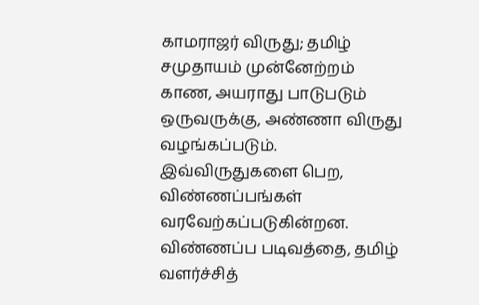காமராஜர் விருது; தமிழ் சமுதாயம் முன்னேற்றம் காண, அயராது பாடுபடும் ஒருவருக்கு, அண்ணா விருது வழங்கப்படும்.
இவ்விருதுகளை பெற, விண்ணப்பங்கள் வரவேற்கப்படுகின்றன. விண்ணப்ப படிவத்தை, தமிழ் வளர்ச்சித்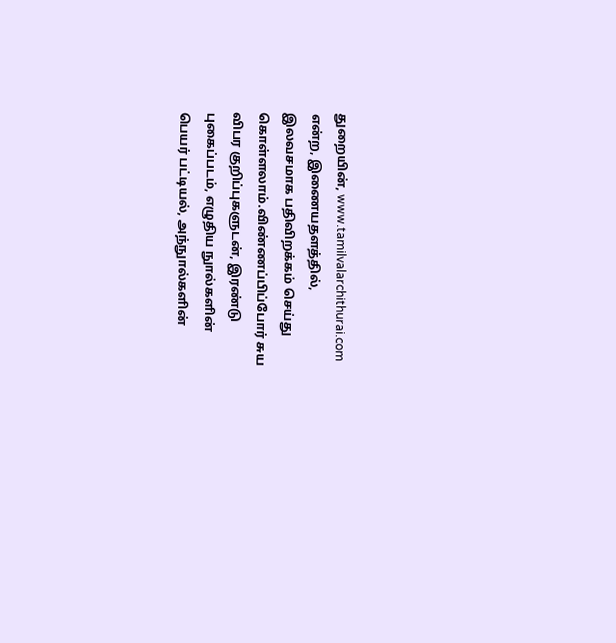துறையின், www.tamilvalarchithurai.com என்ற, இணையதளத்தில், இலவசமாக பதிவிறக்கம் செய்து கொள்ளலாம்.விண்ணப்பிப்போர் சுய விபர குறிப்புகளுடன், இரண்டு புகைப்படம், எழுதிய நுால்களின் பெயர் பட்டியல், அந்நுால்களின்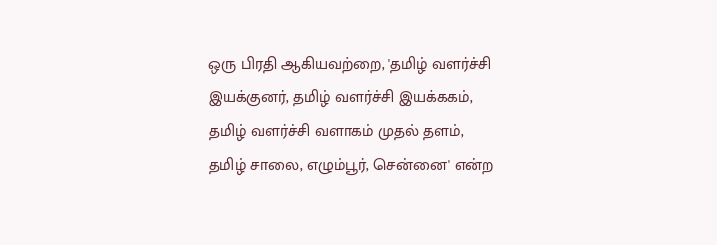ஒரு பிரதி ஆகியவற்றை, 'தமிழ் வளர்ச்சி இயக்குனர், தமிழ் வளர்ச்சி இயக்ககம், தமிழ் வளர்ச்சி வளாகம் முதல் தளம், தமிழ் சாலை, எழும்பூர், சென்னை' என்ற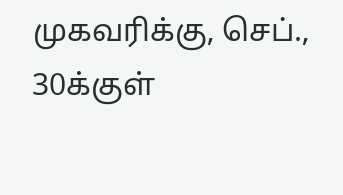முகவரிக்கு, செப்., 30க்குள்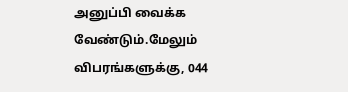அனுப்பி வைக்க வேண்டும்.மேலும் விபரங்களுக்கு, 044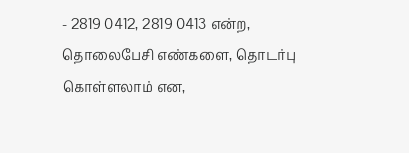- 2819 0412, 2819 0413 என்ற, தொலைபேசி எண்களை, தொடர்பு கொள்ளலாம் என,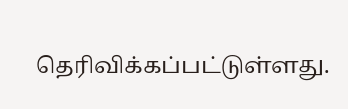தெரிவிக்கப்பட்டுள்ளது.